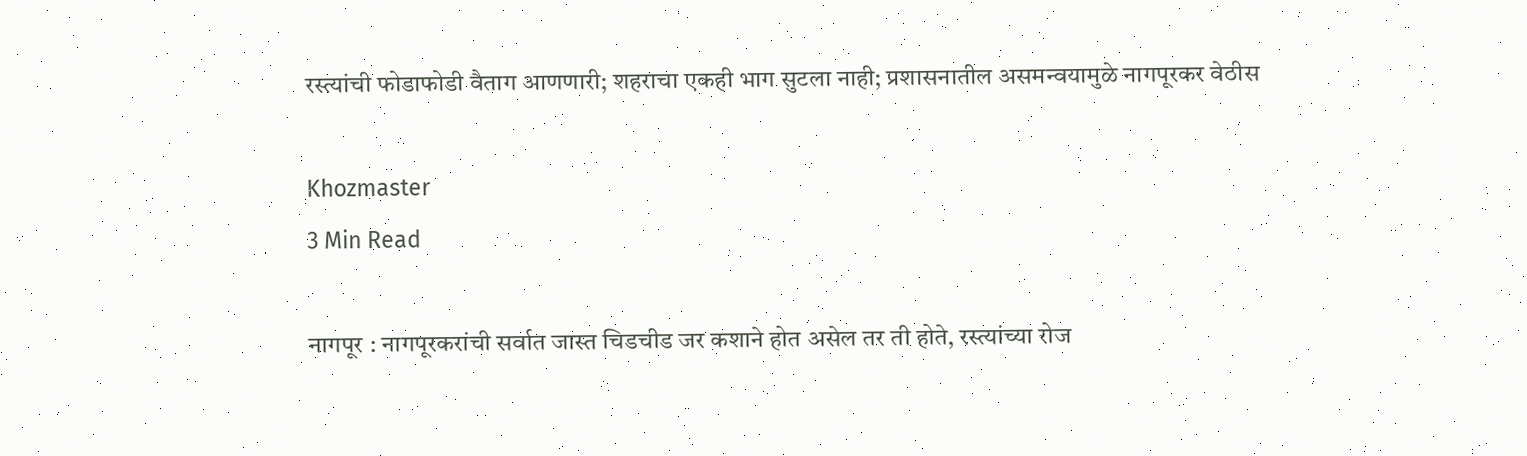रस्त्यांची फोडाफोडी वैताग आणणारी; शहराचा एकही भाग सुटला नाही; प्रशासनातील असमन्वयामुळे नागपूरकर वेठीस

Khozmaster
3 Min Read

नागपूर : नागपूरकरांची सर्वात जास्त चिडचीड जर कशाने होत असेल तर ती होते, रस्त्यांच्या रोज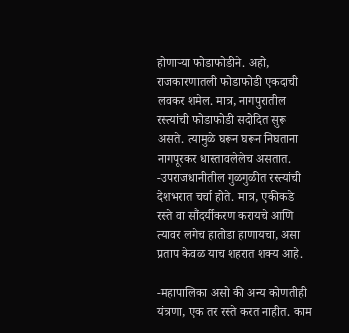होणाऱ्या फोडाफोडीने. अहो, राजकारणातली फोडाफोडी एकदाची लवकर शमेल. मात्र, नागपुरातील रस्त्यांची फोडाफोडी सदोदित सुरू असते. त्यामुळे घरून घरून निघताना नागपूरकर धास्तावलेलेच असतात.
-उपराजधानीतील गुळगुळीत रस्त्यांची देशभरात चर्चा होते. मात्र, एकीकडे रस्ते वा सौंदर्यीकरण करायचे आणि त्यावर लगेच हातोडा हाणायचा, असा प्रताप केवळ याच शहरात शक्य आहे.

-महापालिका असो की अन्य कोणतीही यंत्रणा, एक तर रस्ते करत नाहीत. काम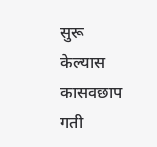सुरू केल्यास कासवछाप गती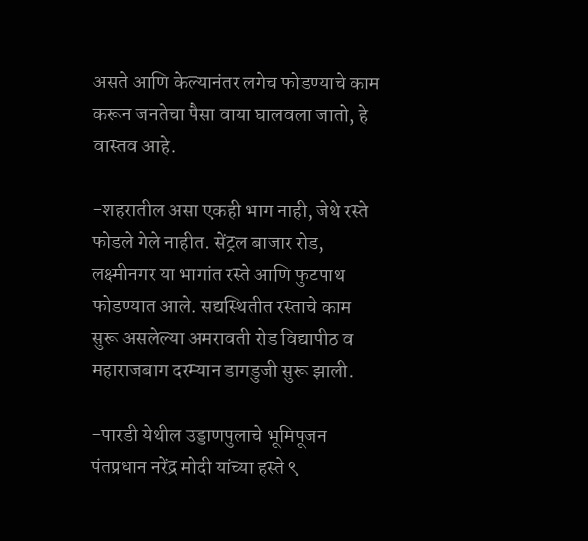असते आणि केल्यानंतर लगेच फोडण्याचे काम करून जनतेचा पैसा वाया घालवला जातो, हे वास्तव आहे.

-शहरातील असा एकही भाग नाही, जेथे रस्ते फोडले गेले नाहीत. सेंट्रल बाजार रोड, लक्ष्मीनगर या भागांत रस्ते आणि फुटपाथ फोडण्यात आले. सद्यस्थितीत रस्ताचे काम सुरू असलेल्या अमरावती रोड विद्यापीठ व महाराजबाग दरम्यान डागडुजी सुरू झाली.

-पारडी येथील उड्डाणपुलाचे भूमिपूजन पंतप्रधान नरेंद्र मोदी यांच्या हस्ते ९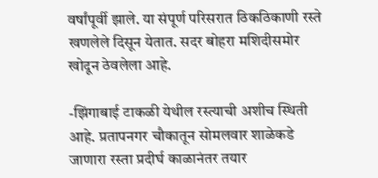वर्षांपूर्वी झाले. या संपूर्ण परिसरात ठिकठिकाणी रस्ते खणलेले दिसून येतात. सदर बोहरा मशिदीसमोर खोदून ठेवलेला आहे.

-झिंगाबाई टाकळी येथील रस्त्याची अशीच स्थिती आहे. प्रतापनगर चौकातून सोमलवार शाळेकडे जाणारा रस्ता प्रदीर्घ काळानंतर तयार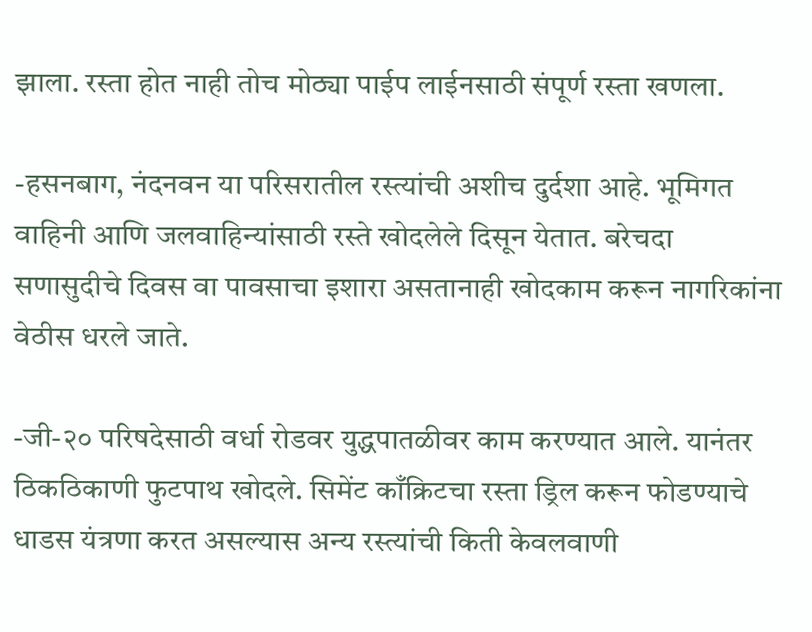झाला. रस्ता होत नाही तोच मोठ्या पाईप लाईनसाठी संपूर्ण रस्ता खणला.

-हसनबाग, नंदनवन या परिसरातील रस्त्यांची अशीच दुर्दशा आहे. भूमिगत वाहिनी आणि जलवाहिन्यांसाठी रस्ते खोदलेले दिसून येतात. बरेचदा सणासुदीचे दिवस वा पावसाचा इशारा असतानाही खोदकाम करून नागरिकांना वेठीस धरले जाते.

-जी-२० परिषदेसाठी वर्धा रोडवर युद्धपातळीवर काम करण्यात आले. यानंतर ठिकठिकाणी फुटपाथ खोदले. सिमेंट काँक्रिटचा रस्ता ड्रिल करून फोडण्याचे धाडस यंत्रणा करत असल्यास अन्य रस्त्यांची किती केवलवाणी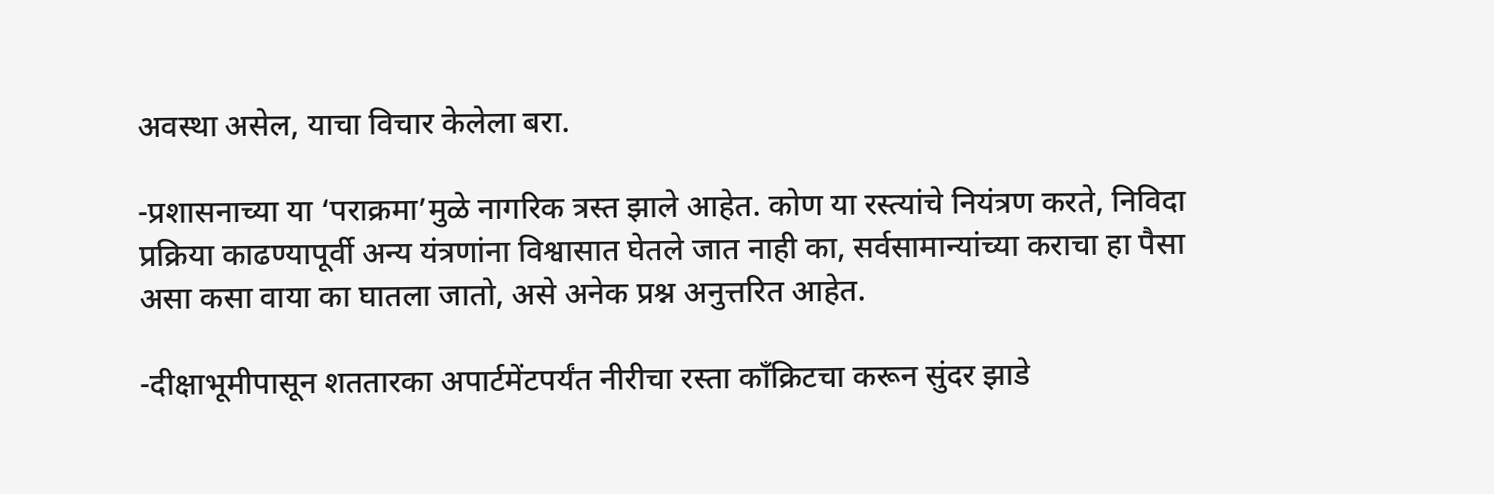अवस्था असेल, याचा विचार केलेला बरा.

-प्रशासनाच्या या ‘पराक्रमा’मुळे नागरिक त्रस्त झाले आहेत. कोण या रस्त्यांचे नियंत्रण करते, निविदा प्रक्रिया काढण्यापूर्वी अन्य यंत्रणांना विश्वासात घेतले जात नाही का, सर्वसामान्यांच्या कराचा हा पैसा असा कसा वाया का घातला जातो, असे अनेक प्रश्न अनुत्तरित आहेत.

-दीक्षाभूमीपासून शततारका अपार्टमेंटपर्यंत नीरीचा रस्ता काँक्रिटचा करून सुंदर झाडे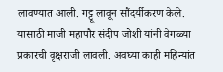लावण्यात आली. गट्टू लावून सौंदर्यीकरण केले. यासाठी माजी महापौर संदीप जोशी यांनी वेगळ्या प्रकारची वृक्षराजी लावली. अवघ्या काही महिन्यांत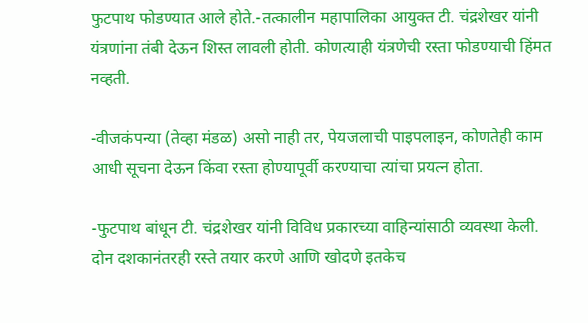फुटपाथ फोडण्यात आले होते.-तत्कालीन महापालिका आयुक्त टी. चंद्रशेखर यांनी यंत्रणांना तंबी देऊन शिस्त लावली होती. कोणत्याही यंत्रणेची रस्ता फोडण्याची हिंमत नव्हती.

-वीजकंपन्या (तेव्हा मंडळ) असो नाही तर, पेयजलाची पाइपलाइन, कोणतेही काम आधी सूचना देऊन किंवा रस्ता होण्यापूर्वी करण्याचा त्यांचा प्रयत्न होता.

-फुटपाथ बांधून टी. चंद्रशेखर यांनी विविध प्रकारच्या वाहिन्यांसाठी व्यवस्था केली. दोन दशकानंतरही रस्ते तयार करणे आणि खोदणे इतकेच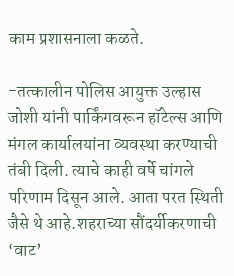काम प्रशासनाला कळते.

-तत्कालीन पोलिस आयुक्त उल्हास जोशी यांनी पार्किंगवरून हॉटेल्स आणि मंगल कार्यालयांना व्यवस्था करण्याची तंबी दिली. त्याचे काही वर्षे चांगले परिणाम दिसून आले. आता परत स्थिती जैसे थे आहे.शहराच्या सौंदर्यीकरणाची ‘वाट’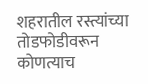शहरातील रस्त्यांच्या तोडफोडीवरून कोणत्याच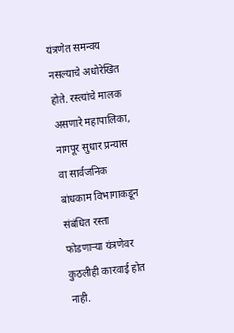यंत्रणेत समन्वय नसल्याचे अधोरेखित होते. रस्त्यांचे मालक असणारे महापालिका, नागपूर सुधार प्रन्यास वा सार्वजनिक बांधकाम विभागाकडून संबंधित रस्ता फोडणाऱ्या यंत्रणेवर कुठलीही कारवाई होत नाही.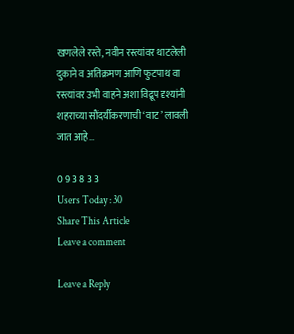खणलेले रस्ते, नवीन रस्त्यांवर थाटलेली दुकाने व अतिक्रमण आणि फुटपाथ वा रस्त्यांवर उभी वाहने अशा विद्रूप दृश्यांनी शहराच्या सौंदर्यीकरणाची ‘वाट’ लावली जात आहे…

0 9 3 8 3 3
Users Today : 30
Share This Article
Leave a comment

Leave a Reply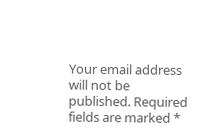Your email address will not be published. Required fields are marked *